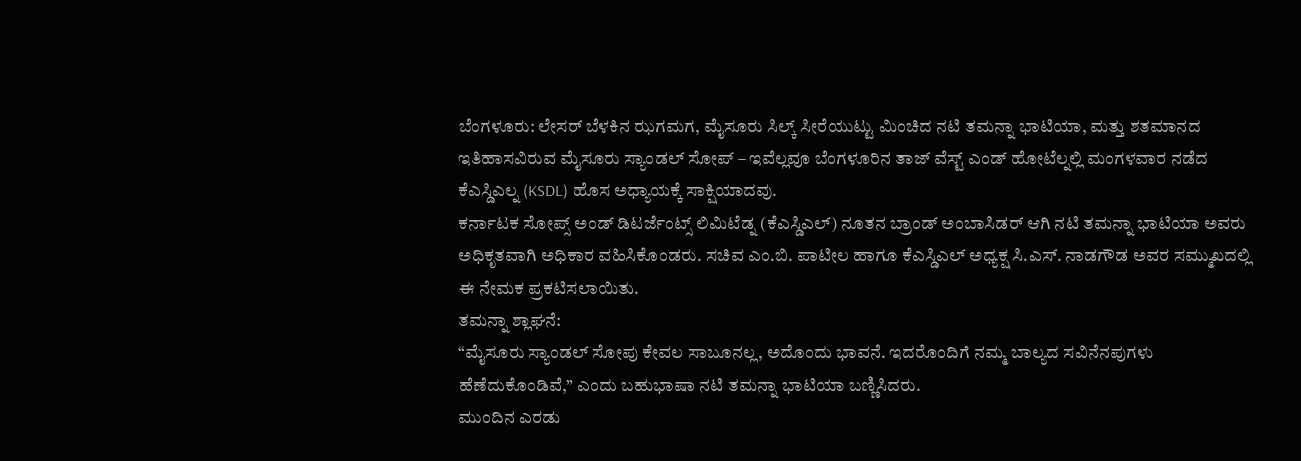ಬೆಂಗಳೂರು: ಲೇಸರ್ ಬೆಳಕಿನ ಝಗಮಗ, ಮೈಸೂರು ಸಿಲ್ಕ್ ಸೀರೆಯುಟ್ಟು ಮಿಂಚಿದ ನಟಿ ತಮನ್ನಾ ಭಾಟಿಯಾ, ಮತ್ತು ಶತಮಾನದ ಇತಿಹಾಸವಿರುವ ಮೈಸೂರು ಸ್ಯಾಂಡಲ್ ಸೋಪ್ – ಇವೆಲ್ಲವೂ ಬೆಂಗಳೂರಿನ ತಾಜ್ ವೆಸ್ಟ್ ಎಂಡ್ ಹೋಟೆಲ್ನಲ್ಲಿ ಮಂಗಳವಾರ ನಡೆದ ಕೆಎಸ್ಡಿಎಲ್ನ (KSDL) ಹೊಸ ಅಧ್ಯಾಯಕ್ಕೆ ಸಾಕ್ಷಿಯಾದವು.
ಕರ್ನಾಟಕ ಸೋಪ್ಸ್ ಅಂಡ್ ಡಿಟರ್ಜೆಂಟ್ಸ್ ಲಿಮಿಟೆಡ್ನ (ಕೆಎಸ್ಡಿಎಲ್) ನೂತನ ಬ್ರಾಂಡ್ ಅಂಬಾಸಿಡರ್ ಆಗಿ ನಟಿ ತಮನ್ನಾ ಭಾಟಿಯಾ ಅವರು ಅಧಿಕೃತವಾಗಿ ಅಧಿಕಾರ ವಹಿಸಿಕೊಂಡರು. ಸಚಿವ ಎಂ.ಬಿ. ಪಾಟೀಲ ಹಾಗೂ ಕೆಎಸ್ಡಿಎಲ್ ಅಧ್ಯಕ್ಷ ಸಿ.ಎಸ್. ನಾಡಗೌಡ ಅವರ ಸಮ್ಮುಖದಲ್ಲಿ ಈ ನೇಮಕ ಪ್ರಕಟಿಸಲಾಯಿತು.
ತಮನ್ನಾ ಶ್ಲಾಘನೆ:
“ಮೈಸೂರು ಸ್ಯಾಂಡಲ್ ಸೋಪು ಕೇವಲ ಸಾಬೂನಲ್ಲ, ಅದೊಂದು ಭಾವನೆ. ಇದರೊಂದಿಗೆ ನಮ್ಮ ಬಾಲ್ಯದ ಸವಿನೆನಪುಗಳು ಹೆಣೆದುಕೊಂಡಿವೆ,” ಎಂದು ಬಹುಭಾಷಾ ನಟಿ ತಮನ್ನಾ ಭಾಟಿಯಾ ಬಣ್ಣಿಸಿದರು.
ಮುಂದಿನ ಎರಡು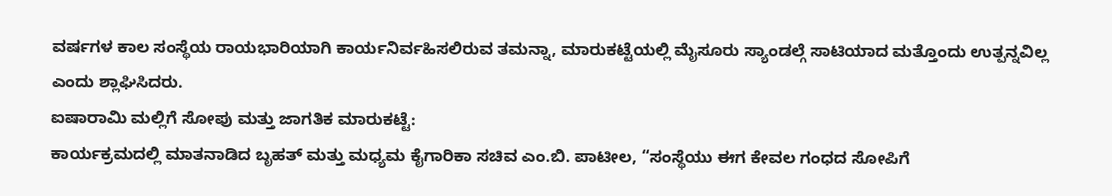ವರ್ಷಗಳ ಕಾಲ ಸಂಸ್ಥೆಯ ರಾಯಭಾರಿಯಾಗಿ ಕಾರ್ಯನಿರ್ವಹಿಸಲಿರುವ ತಮನ್ನಾ, ಮಾರುಕಟ್ಟೆಯಲ್ಲಿ ಮೈಸೂರು ಸ್ಯಾಂಡಲ್ಗೆ ಸಾಟಿಯಾದ ಮತ್ತೊಂದು ಉತ್ಪನ್ನವಿಲ್ಲ ಎಂದು ಶ್ಲಾಘಿಸಿದರು.
ಐಷಾರಾಮಿ ಮಲ್ಲಿಗೆ ಸೋಪು ಮತ್ತು ಜಾಗತಿಕ ಮಾರುಕಟ್ಟೆ:
ಕಾರ್ಯಕ್ರಮದಲ್ಲಿ ಮಾತನಾಡಿದ ಬೃಹತ್ ಮತ್ತು ಮಧ್ಯಮ ಕೈಗಾರಿಕಾ ಸಚಿವ ಎಂ.ಬಿ. ಪಾಟೀಲ, “ಸಂಸ್ಥೆಯು ಈಗ ಕೇವಲ ಗಂಧದ ಸೋಪಿಗೆ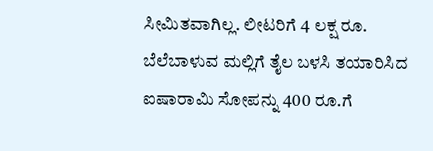ಸೀಮಿತವಾಗಿಲ್ಲ. ಲೀಟರಿಗೆ 4 ಲಕ್ಷ ರೂ. ಬೆಲೆಬಾಳುವ ಮಲ್ಲಿಗೆ ತೈಲ ಬಳಸಿ ತಯಾರಿಸಿದ ಐಷಾರಾಮಿ ಸೋಪನ್ನು 400 ರೂ.ಗೆ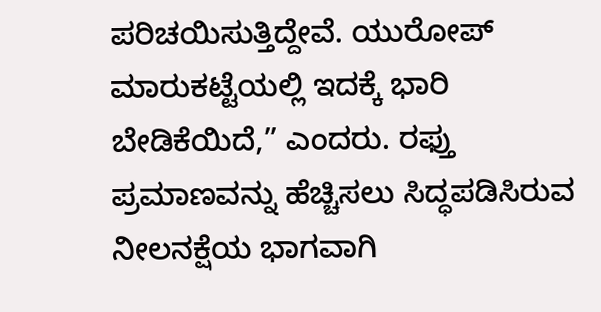ಪರಿಚಯಿಸುತ್ತಿದ್ದೇವೆ. ಯುರೋಪ್ ಮಾರುಕಟ್ಟೆಯಲ್ಲಿ ಇದಕ್ಕೆ ಭಾರಿ ಬೇಡಿಕೆಯಿದೆ,” ಎಂದರು. ರಫ್ತು ಪ್ರಮಾಣವನ್ನು ಹೆಚ್ಚಿಸಲು ಸಿದ್ಧಪಡಿಸಿರುವ ನೀಲನಕ್ಷೆಯ ಭಾಗವಾಗಿ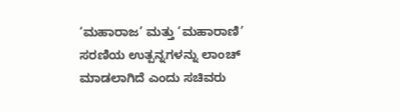‘ಮಹಾರಾಜ’ ಮತ್ತು ‘ಮಹಾರಾಣಿ’ ಸರಣಿಯ ಉತ್ಪನ್ನಗಳನ್ನು ಲಾಂಚ್ ಮಾಡಲಾಗಿದೆ ಎಂದು ಸಚಿವರು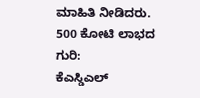ಮಾಹಿತಿ ನೀಡಿದರು.
500 ಕೋಟಿ ಲಾಭದ ಗುರಿ:
ಕೆಎಸ್ಡಿಎಲ್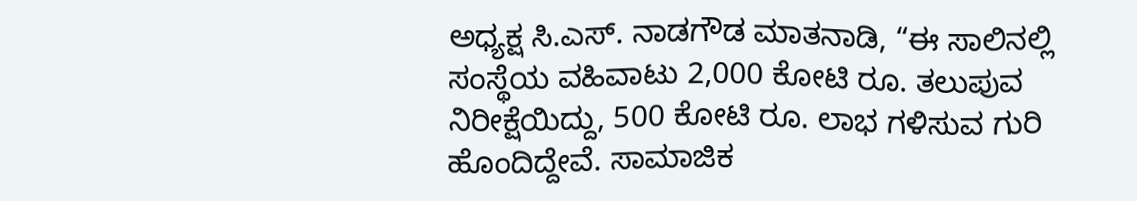ಅಧ್ಯಕ್ಷ ಸಿ.ಎಸ್. ನಾಡಗೌಡ ಮಾತನಾಡಿ, “ಈ ಸಾಲಿನಲ್ಲಿ ಸಂಸ್ಥೆಯ ವಹಿವಾಟು 2,000 ಕೋಟಿ ರೂ. ತಲುಪುವ ನಿರೀಕ್ಷೆಯಿದ್ದು, 500 ಕೋಟಿ ರೂ. ಲಾಭ ಗಳಿಸುವ ಗುರಿ ಹೊಂದಿದ್ದೇವೆ. ಸಾಮಾಜಿಕ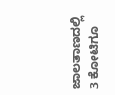ಜಾಲತಾಣದಲ್ಲಿ 3 ಕೋಟಿಗೂ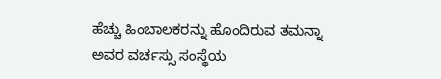ಹೆಚ್ಚು ಹಿಂಬಾಲಕರನ್ನು ಹೊಂದಿರುವ ತಮನ್ನಾ ಅವರ ವರ್ಚಸ್ಸು ಸಂಸ್ಥೆಯ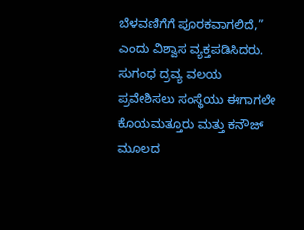ಬೆಳವಣಿಗೆಗೆ ಪೂರಕವಾಗಲಿದೆ,” ಎಂದು ವಿಶ್ವಾಸ ವ್ಯಕ್ತಪಡಿಸಿದರು.
ಸುಗಂಧ ದ್ರವ್ಯ ವಲಯ ಪ್ರವೇಶಿಸಲು ಸಂಸ್ಥೆಯು ಈಗಾಗಲೇ ಕೊಯಮತ್ತೂರು ಮತ್ತು ಕನೌಜ್ ಮೂಲದ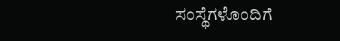ಸಂಸ್ಥೆಗಳೊಂದಿಗೆ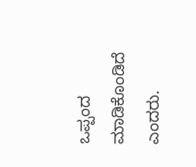ಒಪ್ಪಂದ ಮಾಡಿಕೊಂಡಿದೆ ಎಂದರು.